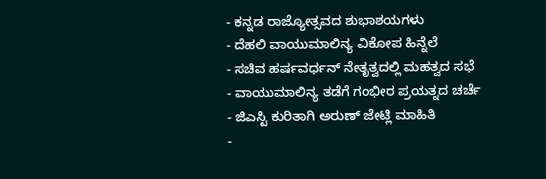- ಕನ್ನಡ ರಾಜ್ಯೋತ್ಸವದ ಶುಭಾಶಯಗಳು
- ದೆಹಲಿ ವಾಯುಮಾಲಿನ್ಯ ವಿಕೋಪ ಹಿನ್ನೆಲೆ
- ಸಚಿವ ಹರ್ಷವರ್ಧನ್ ನೇತೃತ್ವದಲ್ಲಿ ಮಹತ್ವದ ಸಭೆ
- ವಾಯುಮಾಲಿನ್ಯ ತಡೆಗೆ ಗಂಭೀರ ಪ್ರಯತ್ನದ ಚರ್ಚೆ
- ಜಿಎಸ್ಟಿ ಕುರಿತಾಗಿ ಅರುಣ್ ಜೇಟ್ಲಿ ಮಾಹಿತಿ
-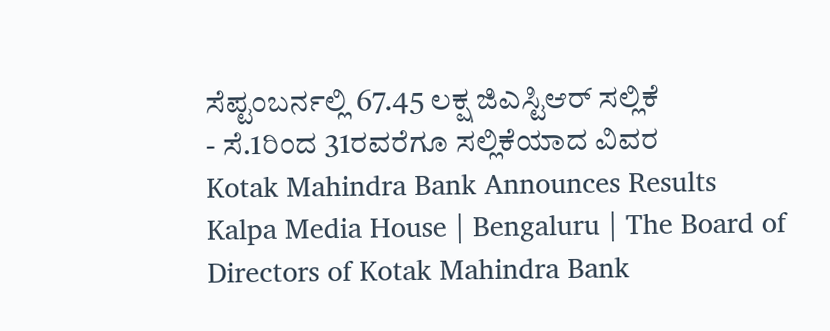ಸೆಪ್ಟಂಬರ್ನಲ್ಲಿ 67.45 ಲಕ್ಷ ಜಿಎಸ್ಟಿಆರ್ ಸಲ್ಲಿಕೆ
- ಸೆ.1ರಿಂದ 31ರವರೆಗೂ ಸಲ್ಲಿಕೆಯಾದ ವಿವರ
Kotak Mahindra Bank Announces Results
Kalpa Media House | Bengaluru | The Board of Directors of Kotak Mahindra Bank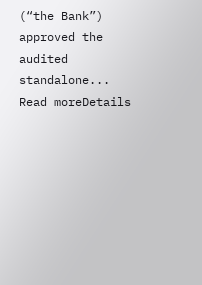(“the Bank”) approved the audited standalone...
Read moreDetails